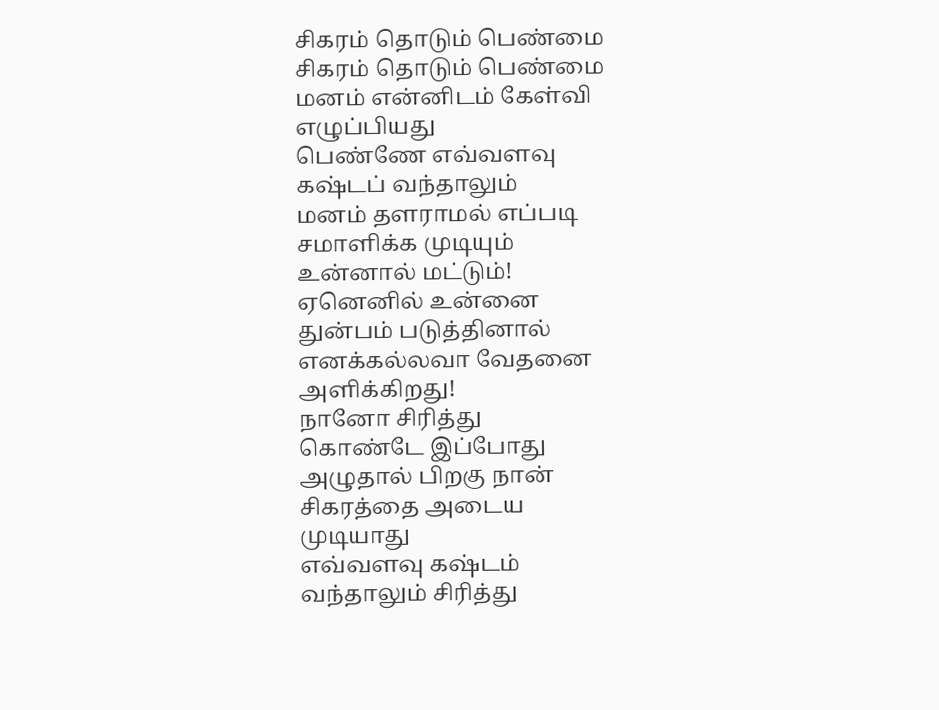சிகரம் தொடும் பெண்மை
சிகரம் தொடும் பெண்மை
மனம் என்னிடம் கேள்வி
எழுப்பியது
பெண்ணே எவ்வளவு
கஷ்டப் வந்தாலும்
மனம் தளராமல் எப்படி
சமாளிக்க முடியும்
உன்னால் மட்டும்!
ஏனெனில் உன்னை
துன்பம் படுத்தினால்
எனக்கல்லவா வேதனை
அளிக்கிறது!
நானோ சிரித்து
கொண்டே இப்போது
அழுதால் பிறகு நான்
சிகரத்தை அடைய
முடியாது
எவ்வளவு கஷ்டம்
வந்தாலும் சிரித்து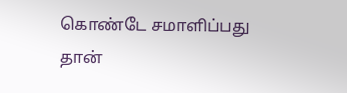கொண்டே சமாளிப்பது
தான்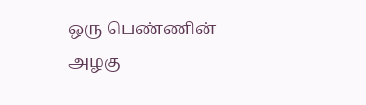ஒரு பெண்ணின்
அழகு